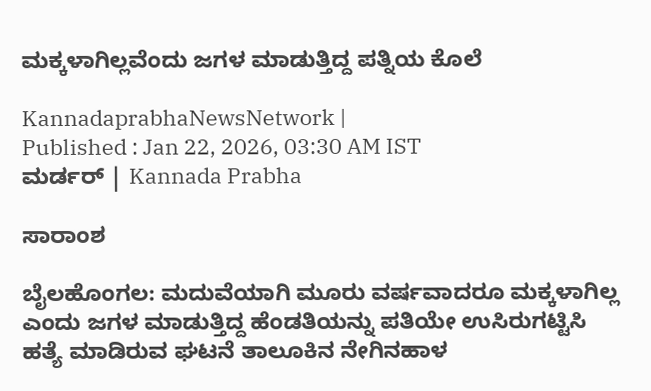ಮಕ್ಕಳಾಗಿಲ್ಲವೆಂದು ಜಗಳ ಮಾಡುತ್ತಿದ್ದ ಪತ್ನಿಯ ಕೊಲೆ

KannadaprabhaNewsNetwork |
Published : Jan 22, 2026, 03:30 AM IST
ಮರ್ಡರ್‌ | Kannada Prabha

ಸಾರಾಂಶ

ಬೈಲಹೊಂಗಲ: ಮದುವೆಯಾಗಿ ಮೂರು ವರ್ಷವಾದರೂ ಮಕ್ಕಳಾಗಿಲ್ಲ ಎಂದು ಜಗಳ ಮಾಡುತ್ತಿದ್ದ ಹೆಂಡತಿಯನ್ನು ಪತಿಯೇ ಉಸಿರುಗಟ್ಟಿಸಿ ಹತ್ಯೆ ಮಾಡಿರುವ ಘಟನೆ ತಾಲೂಕಿನ ನೇಗಿನಹಾಳ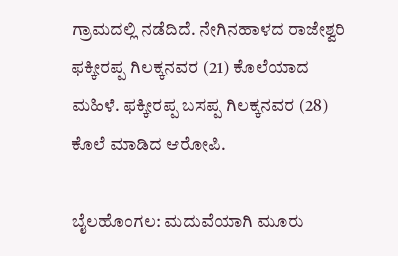ಗ್ರಾಮದಲ್ಲಿ ನಡೆದಿದೆ. ನೇಗಿನಹಾಳದ ರಾಜೇಶ್ವರಿ ಫಕ್ಕೀರಪ್ಪ ಗಿಲಕ್ಕನವರ (21) ಕೊಲೆಯಾದ ಮಹಿಳೆ. ಫಕ್ಕೀರಪ್ಪ ಬಸಪ್ಪ ಗಿಲಕ್ಕನವರ (28) ಕೊಲೆ ಮಾಡಿದ ಆರೋಪಿ.

ಬೈಲಹೊಂಗಲ: ಮದುವೆಯಾಗಿ ಮೂರು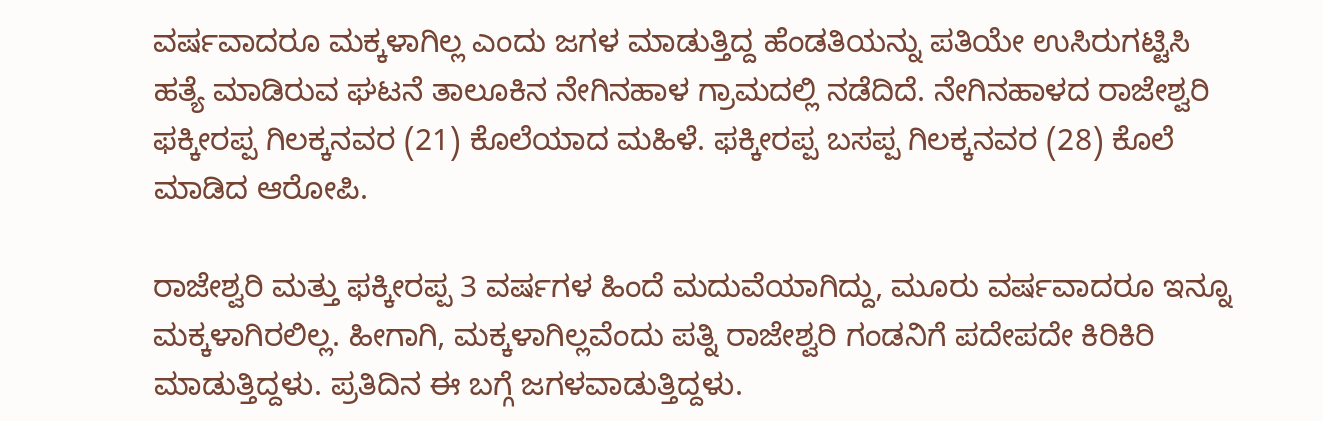ವರ್ಷವಾದರೂ ಮಕ್ಕಳಾಗಿಲ್ಲ ಎಂದು ಜಗಳ ಮಾಡುತ್ತಿದ್ದ ಹೆಂಡತಿಯನ್ನು ಪತಿಯೇ ಉಸಿರುಗಟ್ಟಿಸಿ ಹತ್ಯೆ ಮಾಡಿರುವ ಘಟನೆ ತಾಲೂಕಿನ ನೇಗಿನಹಾಳ ಗ್ರಾಮದಲ್ಲಿ ನಡೆದಿದೆ. ನೇಗಿನಹಾಳದ ರಾಜೇಶ್ವರಿ ಫಕ್ಕೀರಪ್ಪ ಗಿಲಕ್ಕನವರ (21) ಕೊಲೆಯಾದ ಮಹಿಳೆ. ಫಕ್ಕೀರಪ್ಪ ಬಸಪ್ಪ ಗಿಲಕ್ಕನವರ (28) ಕೊಲೆ ಮಾಡಿದ ಆರೋಪಿ.

ರಾಜೇಶ್ವರಿ ಮತ್ತು ಫಕ್ಕೀರಪ್ಪ 3 ವರ್ಷಗಳ ಹಿಂದೆ ಮದುವೆಯಾಗಿದ್ದು, ಮೂರು ವರ್ಷವಾದರೂ ಇನ್ನೂ ಮಕ್ಕಳಾಗಿರಲಿಲ್ಲ. ಹೀಗಾಗಿ, ಮಕ್ಕಳಾಗಿಲ್ಲವೆಂದು ಪತ್ನಿ ರಾಜೇಶ್ವರಿ ಗಂಡನಿಗೆ ಪದೇಪದೇ ಕಿರಿಕಿರಿ ಮಾಡುತ್ತಿದ್ದಳು. ಪ್ರತಿದಿನ ಈ ಬಗ್ಗೆ ಜಗಳವಾಡುತ್ತಿದ್ದಳು.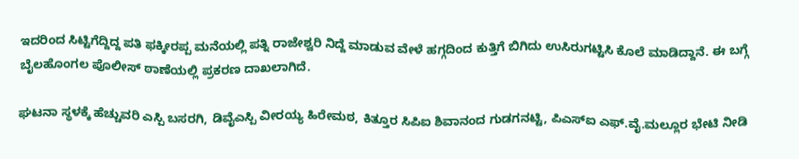ಇದರಿಂದ ಸಿಟ್ಟಿಗೆದ್ದಿದ್ದ ಪತಿ ಫಕ್ಕೀರಪ್ಪ ಮನೆಯಲ್ಲಿ ಪತ್ನಿ ರಾಜೇಶ್ವರಿ ನಿದ್ದೆ ಮಾಡುವ ವೇಳೆ ಹಗ್ಗದಿಂದ ಕುತ್ತಿಗೆ ಬಿಗಿದು ಉಸಿರುಗಟ್ಟಿಸಿ ಕೊಲೆ ಮಾಡಿದ್ದಾನೆ. ಈ ಬಗ್ಗೆ ಬೈಲಹೊಂಗಲ ಪೊಲೀಸ್ ಠಾಣೆಯಲ್ಲಿ ಪ್ರಕರಣ ದಾಖಲಾಗಿದೆ.

ಘಟನಾ ಸ್ಥಳಕ್ಕೆ ಹೆಚ್ಚುವರಿ ಎಸ್ಪಿ ಬಸರಗಿ, ಡಿವೈಎಸ್ಪಿ ವೀರಯ್ಯ ಹಿರೇಮಠ, ಕಿತ್ತೂರ ಸಿಪಿಐ ಶಿವಾನಂದ ಗುಡಗನಟ್ಟಿ, ಪಿಎಸ್ಐ ಎಫ್.ವೈ.ಮಲ್ಲೂರ ಭೇಟಿ ನೀಡಿ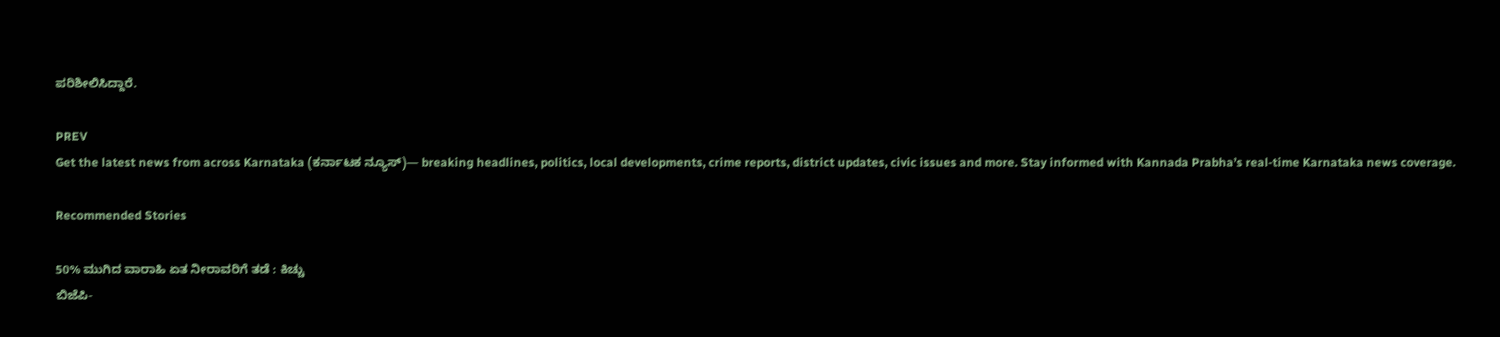ಪರಿಶೀಲಿಸಿದ್ದಾರೆ.

PREV
Get the latest news from across Karnataka (ಕರ್ನಾಟಕ ನ್ಯೂಸ್)— breaking headlines, politics, local developments, crime reports, district updates, civic issues and more. Stay informed with Kannada Prabha’s real‑time Karnataka news coverage.

Recommended Stories

50% ಮುಗಿದ ವಾರಾಹಿ ಏತ ನೀರಾವರಿಗೆ ತಡೆ : ಕಿಚ್ಚು
ಬಿಜೆಪಿ-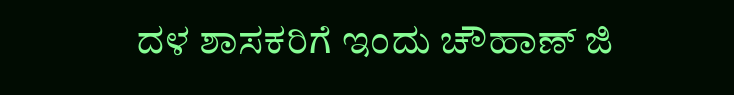ದಳ ಶಾಸಕರಿಗೆ ಇಂದು ಚೌಹಾಣ್‌ ಜಿ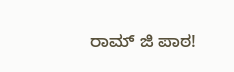ರಾಮ್‌ ಜಿ ಪಾಠ!